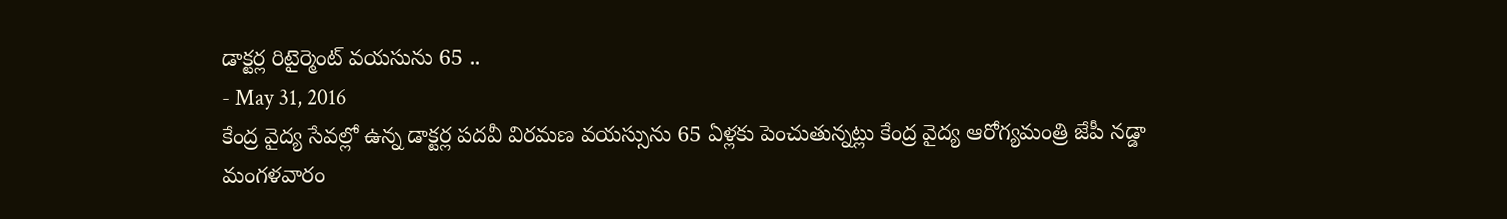డాక్టర్ల రిటైర్మెంట్ వయసును 65 ..
- May 31, 2016
కేంద్ర వైద్య సేవల్లో ఉన్న డాక్టర్ల పదవీ విరమణ వయస్సును 65 ఏళ్లకు పెంచుతున్నట్లు కేంద్ర వైద్య ఆరోగ్యమంత్రి జేపీ నడ్డా మంగళవారం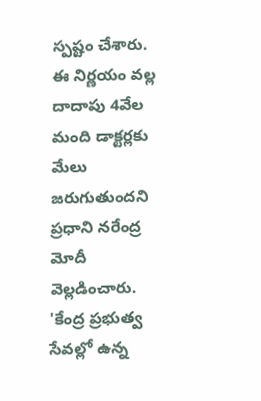స్పష్టం చేశారు. ఈ నిర్ణయం వల్ల దాదాపు 4వేల మంది డాక్టర్లకు మేలు జరుగుతుందని ప్రధాని నరేంద్ర మోదీ వెల్లడించారు. 'కేంద్ర ప్రభుత్వ సేవల్లో ఉన్న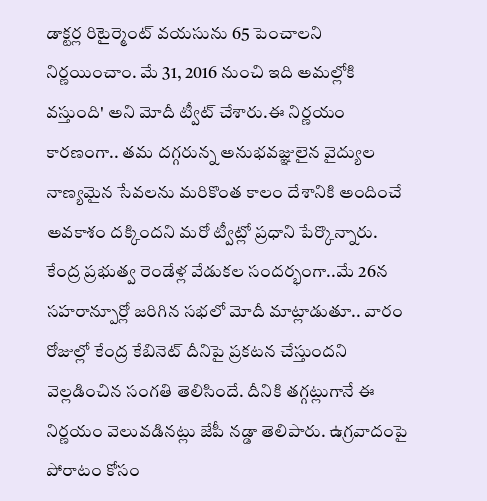డాక్టర్ల రిటైర్మెంట్ వయసును 65 పెంచాలని నిర్ణయించాం. మే 31, 2016 నుంచి ఇది అమల్లోకి వస్తుంది' అని మోదీ ట్వీట్ చేశారు.ఈ నిర్ణయం కారణంగా.. తమ దగ్గరున్న అనుభవజ్ఞులైన వైద్యుల నాణ్యమైన సేవలను మరికొంత కాలం దేశానికి అందించే అవకాశం దక్కిందని మరో ట్వీట్లో ప్రధాని పేర్కొన్నారు. కేంద్ర ప్రభుత్వ రెండేళ్ల వేడుకల సందర్భంగా..మే 26న సహరాన్పూర్లో జరిగిన సభలో మోదీ మాట్లాడుతూ.. వారం రోజుల్లో కేంద్ర కేబినెట్ దీనిపై ప్రకటన చేస్తుందని వెల్లడించిన సంగతి తెలిసిందే. దీనికి తగ్గట్లుగానే ఈ నిర్ణయం వెలువడినట్లు జేపీ నడ్డా తెలిపారు. ఉగ్రవాదంపై పోరాటం కోసం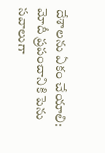దేశాలను ఏకం చేయాలి: మోదీ ప్రపంచానికి పెను సవాలుగా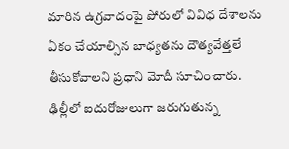మారిన ఉగ్రవాదంపై పోరులో వివిధ దేశాలను ఏకం చేయాల్సిన బాధ్యతను దౌత్యవేత్తలే తీసుకోవాలని ప్రధాని మోదీ సూచించారు. ఢిల్లీలో ఐదురోజులుగా జరుగుతున్న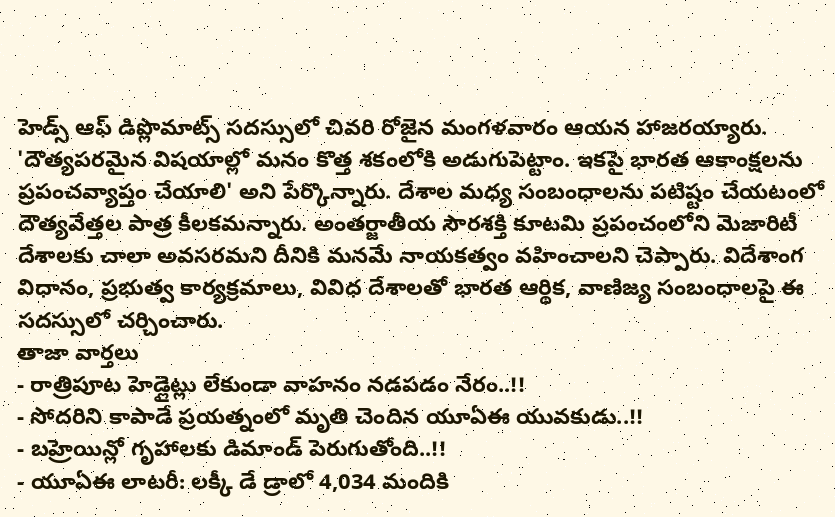హెడ్స్ ఆఫ్ డిప్లొమాట్స్ సదస్సులో చివరి రోజైన మంగళవారం ఆయన హాజరయ్యారు. 'దౌత్యపరమైన విషయాల్లో మనం కొత్త శకంలోకి అడుగుపెట్టాం. ఇకపై భారత ఆకాంక్షలను ప్రపంచవ్యాప్తం చేయాలి' అని పేర్కొన్నారు. దేశాల మధ్య సంబంధాలను పటిష్టం చేయటంలో దౌత్యవేత్తల పాత్ర కీలకమన్నారు. అంతర్జాతీయ సౌరశక్తి కూటమి ప్రపంచంలోని మెజారిటీ దేశాలకు చాలా అవసరమని దీనికి మనమే నాయకత్వం వహించాలని చెప్పారు. విదేశాంగ విధానం, ప్రభుత్వ కార్యక్రమాలు, వివిధ దేశాలతో భారత ఆర్థిక, వాణిజ్య సంబంధాలపై ఈ సదస్సులో చర్చించారు.
తాజా వార్తలు
- రాత్రిపూట హెడ్లైట్లు లేకుండా వాహనం నడపడం నేరం..!!
- సోదరిని కాపాడే ప్రయత్నంలో మృతి చెందిన యూఏఈ యువకుడు..!!
- బహ్రెయిన్లో గృహాలకు డిమాండ్ పెరుగుతోంది..!!
- యూఏఈ లాటరీ: లక్కీ డే డ్రాలో 4,034 మందికి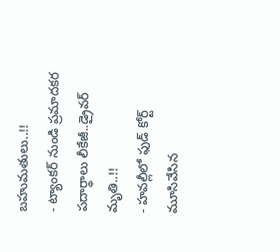బహుమతులు..!!
- ట్యాంకర్ నుండి ప్రమాదకర పదార్థాలు లీకేజీ..డ్రైవర్ మృతి..!!
- హవల్లీలో ఫుడ్ కోర్ట్ మూసివేసిన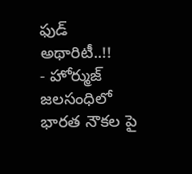ఫుడ్ అథారిటీ..!!
- హోర్ముజ్ జలసంధిలో భారత నౌకల పై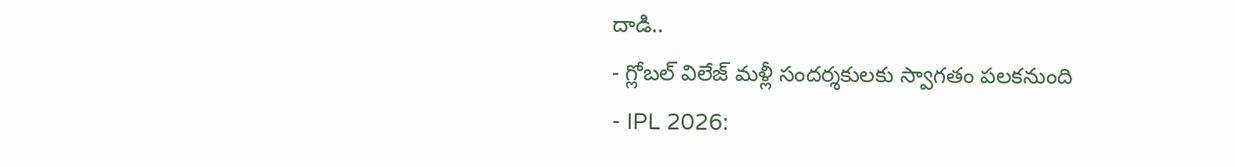దాడి..
- గ్లోబల్ విలేజ్ మళ్లీ సందర్శకులకు స్వాగతం పలకనుంది
- IPL 2026: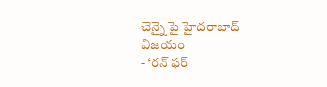చెన్నై పై హైదరాబాద్ విజయం
- ‘రన్ ఫర్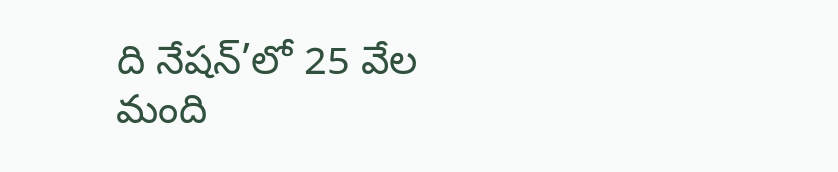ది నేషన్’లో 25 వేల మంది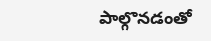పాల్గొనడంతో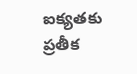ఐక్యతకు ప్రతీక